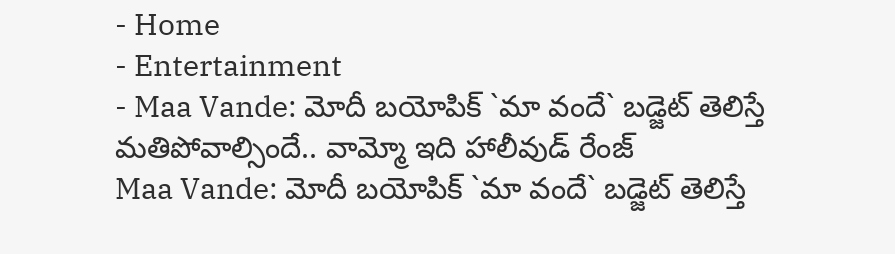- Home
- Entertainment
- Maa Vande: మోదీ బయోపిక్ `మా వందే` బడ్జెట్ తెలిస్తే మతిపోవాల్సిందే.. వామ్మో ఇది హాలీవుడ్ రేంజ్
Maa Vande: మోదీ బయోపిక్ `మా వందే` బడ్జెట్ తెలిస్తే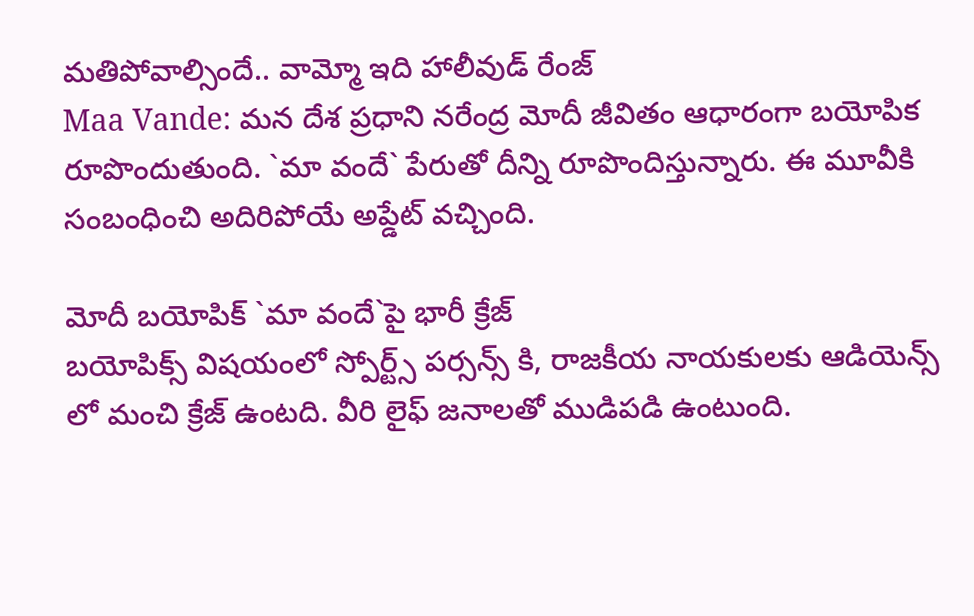మతిపోవాల్సిందే.. వామ్మో ఇది హాలీవుడ్ రేంజ్
Maa Vande: మన దేశ ప్రధాని నరేంద్ర మోదీ జీవితం ఆధారంగా బయోపిక రూపొందుతుంది. `మా వందే` పేరుతో దీన్ని రూపొందిస్తున్నారు. ఈ మూవీకి సంబంధించి అదిరిపోయే అప్డేట్ వచ్చింది.

మోదీ బయోపిక్ `మా వందే`పై భారీ క్రేజ్
బయోపిక్స్ విషయంలో స్పోర్ట్స్ పర్సన్స్ కి, రాజకీయ నాయకులకు ఆడియెన్స్ లో మంచి క్రేజ్ ఉంటది. వీరి లైఫ్ జనాలతో ముడిపడి ఉంటుంది.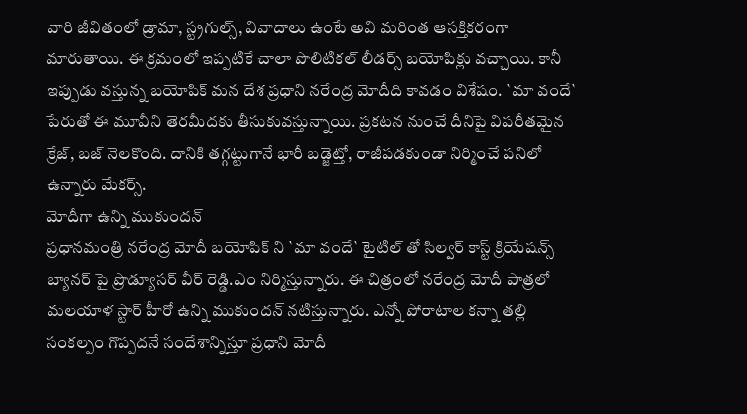వారి జీవితంలో డ్రామా, స్ట్రగుల్స్, వివాదాలు ఉంటే అవి మరింత ఆసక్తికరంగా మారుతాయి. ఈ క్రమంలో ఇప్పటికే చాలా పొలిటికల్ లీడర్స్ బయోపిక్లు వచ్చాయి. కానీ ఇప్పుడు వస్తున్న బయోపిక్ మన దేశ ప్రధాని నరేంద్ర మోదీది కావడం విశేషం. `మా వందే` పేరుతో ఈ మూవీని తెరమీదకు తీసుకువస్తున్నాయి. ప్రకటన నుంచే దీనిపై విపరీతమైన క్రేజ్, బజ్ నెలకొంది. దానికి తగ్గట్టుగానే భారీ బడ్జెట్తో, రాజీపడకుండా నిర్మించే పనిలో ఉన్నారు మేకర్స్.
మోదీగా ఉన్ని ముకుందన్
ప్రధానమంత్రి నరేంద్ర మోదీ బయోపిక్ ని `మా వందే` టైటిల్ తో సిల్వర్ కాస్ట్ క్రియేషన్స్ బ్యానర్ పై ప్రొడ్యూసర్ వీర్ రెడ్డి.ఎం నిర్మిస్తున్నారు. ఈ చిత్రంలో నరేంద్ర మోదీ పాత్రలో మలయాళ స్టార్ హీరో ఉన్ని ముకుందన్ నటిస్తున్నారు. ఎన్నో పోరాటాల కన్నా తల్లి సంకల్పం గొప్పదనే సందేశాన్నిస్తూ ప్రధాని మోదీ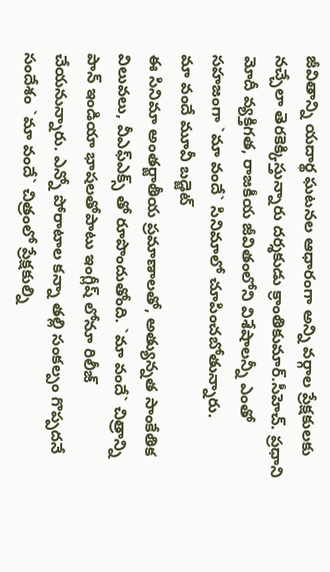జీవితాన్ని యదార్థ ఘటనల ఆధారంగా అన్ని వర్గాల ప్రేక్షకులకు నచ్చేలా తెరకెక్కిస్తున్నారు దర్శకుడు క్రాంతికుమార్.సీహెచ్. ప్రధాని మోదీ వ్యక్తిగత, రాజకీయ జీవితంలోని విశేషాలన్నీ ఎంతో సహజంగా `మా వందే` సినిమాలో చూపించబోతున్నారు.
మా వందే మూవీ బడ్జెట్
ఈ సినిమా అంతర్జాతీయ ప్రమాణాలతో, అత్యున్నత సాంకేతిక విలువలు, వీఎఫ్ఎక్స్ తో రూపొందుతోంది. `మా వందే` చిత్రాన్ని పాన్ ఇండియా భాషలతోపాటు ఇంగ్లీష్ లోనూ రిలీజ్ చేయనున్నారు. ఎన్నో పోరాటాల కన్నా తల్లి సంకల్పం గొప్పదనే సందేశం `మా వందే` చిత్రంలో ప్రేక్షకుల్ని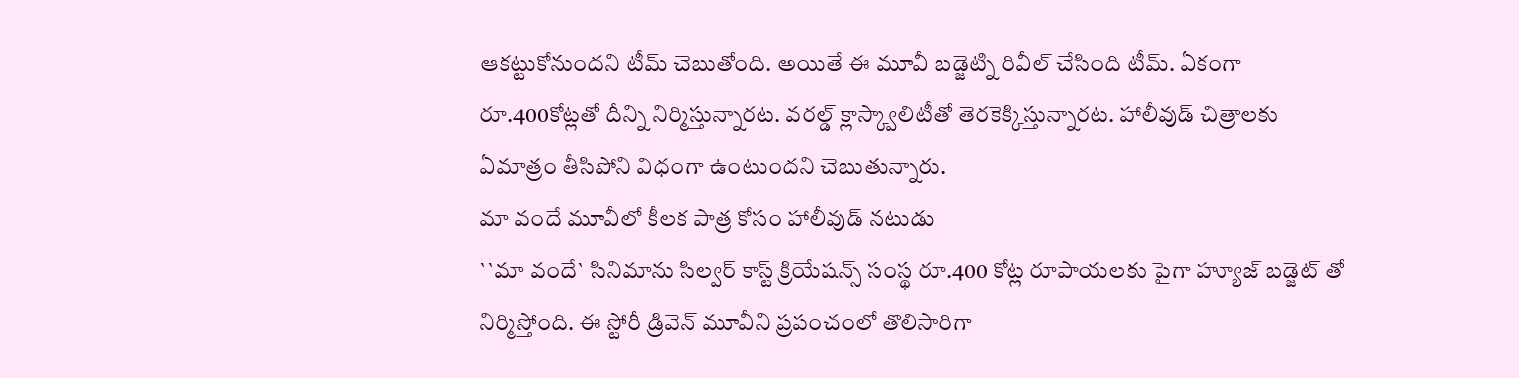ఆకట్టుకోనుందని టీమ్ చెబుతోంది. అయితే ఈ మూవీ బడ్జెట్ని రివీల్ చేసింది టీమ్. ఏకంగా రూ.400కోట్లతో దీన్ని నిర్మిస్తున్నారట. వరల్డ్ క్లాస్క్వాలిటీతో తెరకెక్కిస్తున్నారట. హాలీవుడ్ చిత్రాలకు ఏమాత్రం తీసిపోని విధంగా ఉంటుందని చెబుతున్నారు.
మా వందే మూవీలో కీలక పాత్ర కోసం హాలీవుడ్ నటుడు
``మా వందే` సినిమాను సిల్వర్ కాస్ట్ క్రియేషన్స్ సంస్థ రూ.400 కోట్ల రూపాయలకు పైగా హ్యూజ్ బడ్జెట్ తో నిర్మిస్తోంది. ఈ స్టోరీ డ్రివెన్ మూవీని ప్రపంచంలో తొలిసారిగా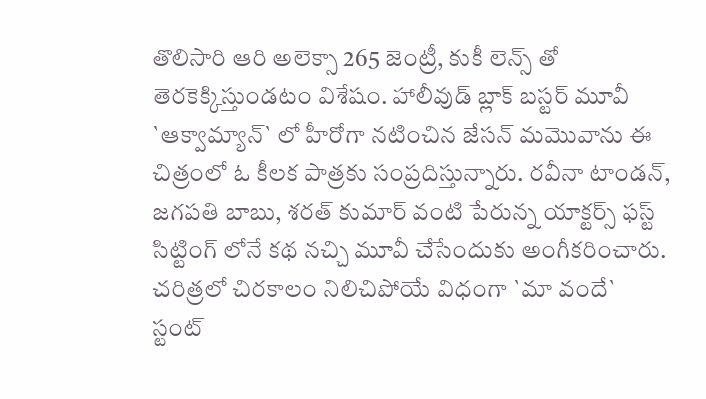తొలిసారి ఆరి అలెక్సా 265 జెంట్రీ, కుకీ లెన్స్ తో తెరకెక్కిస్తుండటం విశేషం. హాలీవుడ్ బ్లాక్ బస్టర్ మూవీ `ఆక్వామ్యాన్` లో హీరోగా నటించిన జేసన్ మమొవాను ఈ చిత్రంలో ఓ కీలక పాత్రకు సంప్రదిస్తున్నారు. రవీనా టాండన్, జగపతి బాబు, శరత్ కుమార్ వంటి పేరున్న యాక్టర్స్ ఫస్ట్ సిట్టింగ్ లోనే కథ నచ్చి మూవీ చేసేందుకు అంగీకరించారు.
చరిత్రలో చిరకాలం నిలిచిపోయే విధంగా `మా వందే`
స్టంట్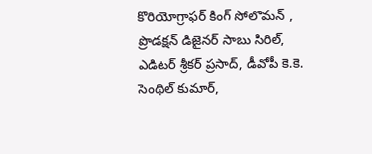కొరియోగ్రాఫర్ కింగ్ సోలొమన్ , ప్రొడక్షన్ డిజైనర్ సాబు సిరిల్, ఎడిటర్ శ్రీకర్ ప్రసాద్, డీవోపీ కె.కె. సెంథిల్ కుమార్,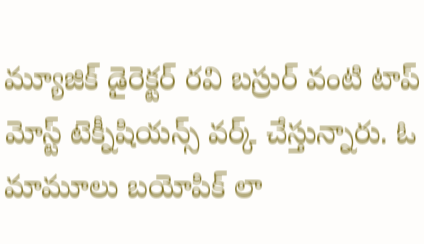మ్యూజిక్ డైరెక్టర్ రవి బస్రుర్ వంటి టాప్ మోస్ట్ టెక్నీషియన్స్ వర్క్ చేస్తున్నారు. ఓ మామూలు బయోపిక్ లా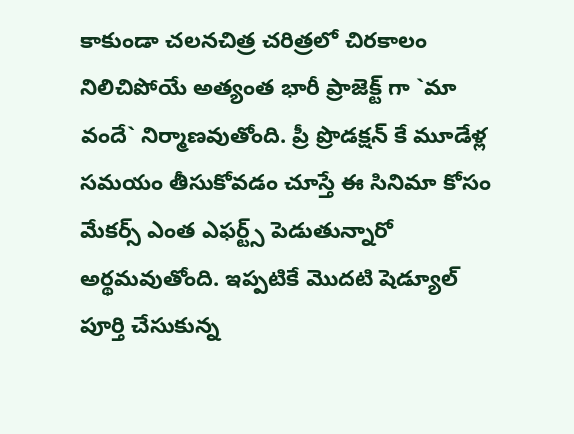కాకుండా చలనచిత్ర చరిత్రలో చిరకాలం నిలిచిపోయే అత్యంత భారీ ప్రాజెక్ట్ గా `మా వందే` నిర్మాణవుతోంది. ప్రీ ప్రొడక్షన్ కే మూడేళ్ల సమయం తీసుకోవడం చూస్తే ఈ సినిమా కోసం మేకర్స్ ఎంత ఎఫర్ట్స్ పెడుతున్నారో అర్థమవుతోంది. ఇప్పటికే మొదటి షెడ్యూల్ పూర్తి చేసుకున్న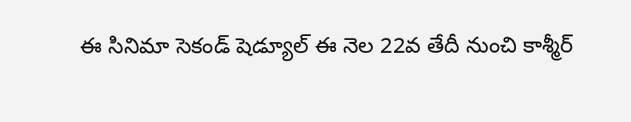ఈ సినిమా సెకండ్ షెడ్యూల్ ఈ నెల 22వ తేదీ నుంచి కాశ్మీర్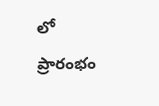లో ప్రారంభం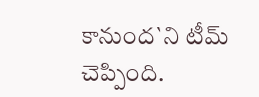కానుంద`ని టీమ్ చెప్పింది.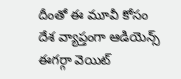దీంతో ఈ మూవీ కోసం దేశ వ్యాప్తంగా ఆడియెన్స్ ఈగర్గా వెయిట్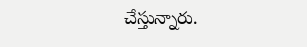చేస్తున్నారు.